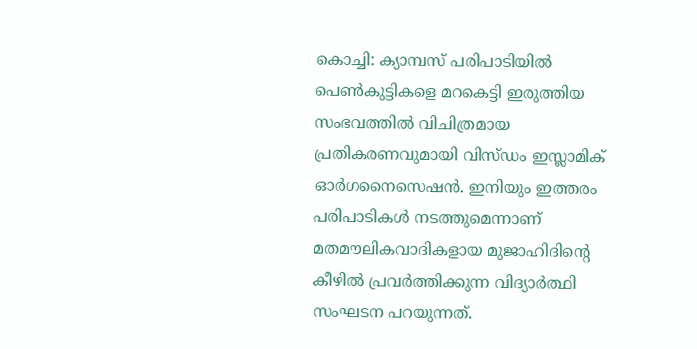കൊച്ചി: ക്യാമ്പസ് പരിപാടിയിൽ പെൺകുട്ടികളെ മറകെട്ടി ഇരുത്തിയ സംഭവത്തിൽ വിചിത്രമായ പ്രതികരണവുമായി വിസ്ഡം ഇസ്ലാമിക് ഓർഗനൈസെഷൻ. ഇനിയും ഇത്തരം പരിപാടികൾ നടത്തുമെന്നാണ് മതമൗലികവാദികളായ മുജാഹിദിന്റെ കീഴിൽ പ്രവർത്തിക്കുന്ന വിദ്യാർത്ഥി സംഘടന പറയുന്നത്.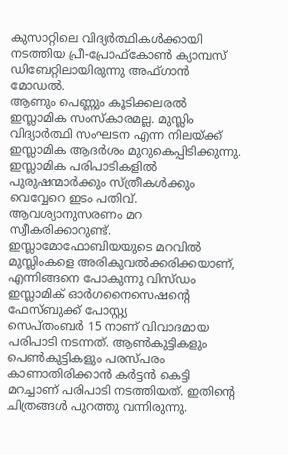കുസാറ്റിലെ വിദ്യർത്ഥികൾക്കായി നടത്തിയ പ്രീ-പ്രോഫ്കോൺ ക്യാമ്പസ് ഡിബേറ്റിലായിരുന്നു അഫ്ഗാൻ മോഡൽ.
ആണും പെണ്ണും കൂടിക്കലരൽ ഇസ്ലാമിക സംസ്കാരമല്ല. മുസ്ലിം വിദ്യാർത്ഥി സംഘടന എന്ന നിലയ്ക്ക് ഇസ്ലാമിക ആദർശം മുറുകെപ്പിടിക്കുന്നു. ഇസ്ലാമിക പരിപാടികളിൽ പുരുഷന്മാർക്കും സ്ത്രീകൾക്കും വെവ്വേറെ ഇടം പതിവ്. ആവശ്യാനുസരണം മറ സ്വീകരിക്കാറുണ്ട്. ഇസ്ലാമോഫോബിയയുടെ മറവിൽ മുസ്ലിംകളെ അരികുവൽക്കരിക്കയാണ്, എന്നിങ്ങനെ പോകുന്നു വിസ്ഡം ഇസ്ലാമിക് ഓർഗനൈസെഷന്റെ ഫേസ്ബുക്ക് പോസ്റ്റ്യ
സെപ്തംബർ 15 നാണ് വിവാദമായ പരിപാടി നടന്നത്. ആൺകുട്ടികളും പെൺകുട്ടികളും പരസ്പരം കാണാതിരിക്കാൻ കർട്ടൻ കെട്ടി മറച്ചാണ് പരിപാടി നടത്തിയത്. ഇതിന്റെ ചിത്രങ്ങൾ പുറത്തു വന്നിരുന്നു.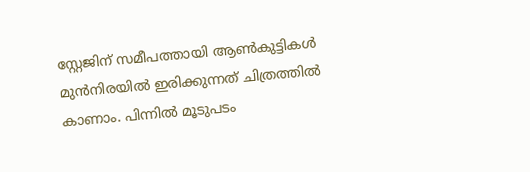സ്റ്റേജിന് സമീപത്തായി ആൺകുട്ടികൾ മുൻനിരയിൽ ഇരിക്കുന്നത് ചിത്രത്തിൽ കാണാം. പിന്നിൽ മൂടുപടം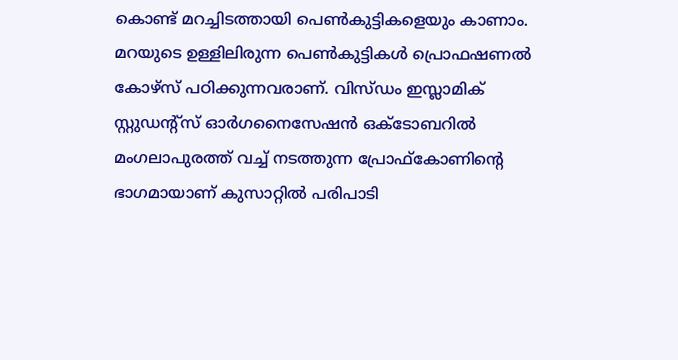കൊണ്ട് മറച്ചിടത്തായി പെൺകുട്ടികളെയും കാണാം. മറയുടെ ഉള്ളിലിരുന്ന പെൺകുട്ടികൾ പ്രൊഫഷണൽ കോഴ്സ് പഠിക്കുന്നവരാണ്. വിസ്ഡം ഇസ്ലാമിക് സ്റ്റുഡന്റ്സ് ഓർഗനൈസേഷൻ ഒക്ടോബറിൽ മംഗലാപുരത്ത് വച്ച് നടത്തുന്ന പ്രോഫ്കോണിന്റെ ഭാഗമായാണ് കുസാറ്റിൽ പരിപാടി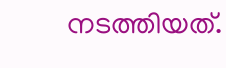നടത്തിയത്.